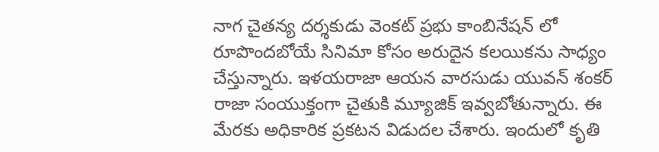నాగ చైతన్య దర్శకుడు వెంకట్ ప్రభు కాంబినేషన్ లో రూపొందబోయే సినిమా కోసం అరుదైన కలయికను సాధ్యం చేస్తున్నారు. ఇళయరాజా ఆయన వారసుడు యువన్ శంకర్ రాజా సంయుక్తంగా చైతుకి మ్యూజిక్ ఇవ్వబోతున్నారు. ఈ మేరకు అధికారిక ప్రకటన విడుదల చేశారు. ఇందులో కృతి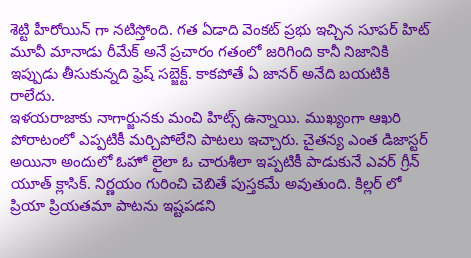శెట్టి హీరోయిన్ గా నటిస్తోంది. గత ఏడాది వెంకట్ ప్రభు ఇచ్చిన సూపర్ హిట్ మూవీ మానాడు రీమేక్ అనే ప్రచారం గతంలో జరిగింది కానీ నిజానికి ఇప్పుడు తీసుకున్నది ఫ్రెష్ సబ్జెక్ట్. కాకపోతే ఏ జానర్ అనేది బయటికి రాలేదు.
ఇళయరాజాకు నాగార్జునకు మంచి హిట్స్ ఉన్నాయి. ముఖ్యంగా ఆఖరి పోరాటంలో ఎప్పటికీ మర్చిపోలేని పాటలు ఇచ్చారు. చైతన్య ఎంత డిజాస్టర్ అయినా అందులో ఓహో లైలా ఓ చారుశీలా ఇప్పటికీ పాడుకునే ఎవర్ గ్రీన్ యూత్ క్లాసిక్. నిర్ణయం గురించి చెబితే పుస్తకమే అవుతుంది. కిల్లర్ లో ప్రియా ప్రియతమా పాటను ఇష్టపడని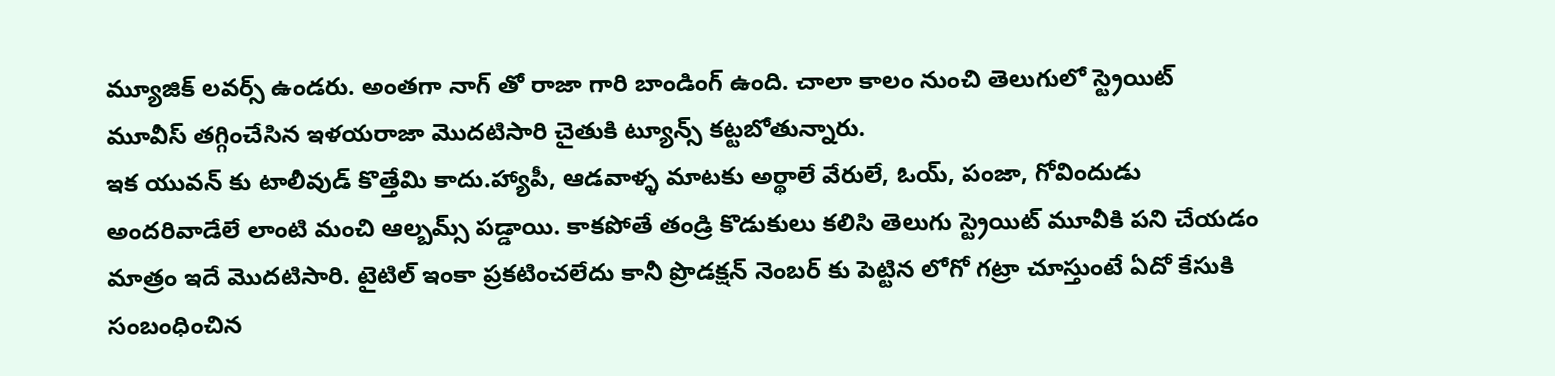మ్యూజిక్ లవర్స్ ఉండరు. అంతగా నాగ్ తో రాజా గారి బాండింగ్ ఉంది. చాలా కాలం నుంచి తెలుగులో స్ట్రెయిట్ మూవీస్ తగ్గించేసిన ఇళయరాజా మొదటిసారి చైతుకి ట్యూన్స్ కట్టబోతున్నారు.
ఇక యువన్ కు టాలీవుడ్ కొత్తేమి కాదు.హ్యాపీ, ఆడవాళ్ళ మాటకు అర్థాలే వేరులే, ఓయ్, పంజా, గోవిందుడు అందరివాడేలే లాంటి మంచి ఆల్బమ్స్ పడ్డాయి. కాకపోతే తండ్రి కొడుకులు కలిసి తెలుగు స్ట్రెయిట్ మూవీకి పని చేయడం మాత్రం ఇదే మొదటిసారి. టైటిల్ ఇంకా ప్రకటించలేదు కానీ ప్రొడక్షన్ నెంబర్ కు పెట్టిన లోగో గట్రా చూస్తుంటే ఏదో కేసుకి సంబంధించిన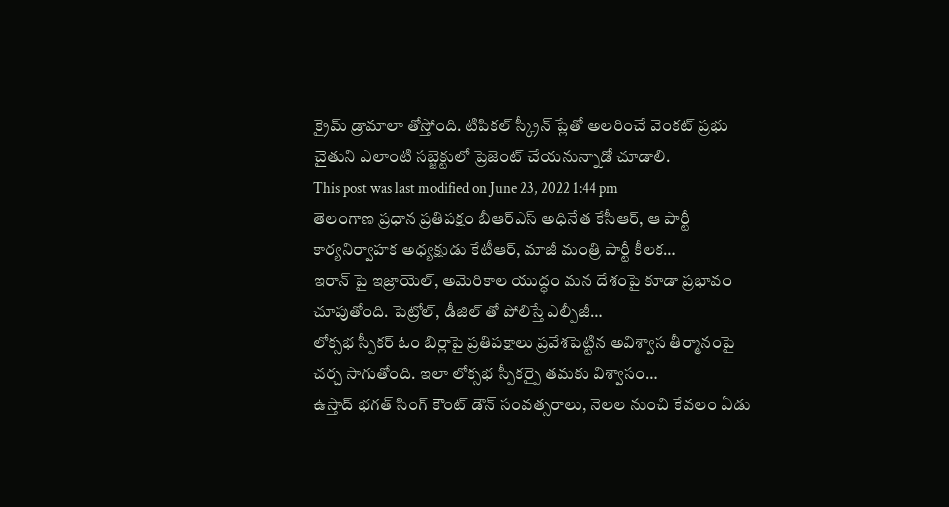క్రైమ్ డ్రామాలా తోస్తోంది. టిపికల్ స్క్రీన్ ప్లేతో అలరించే వెంకట్ ప్రభు చైతుని ఎలాంటి సబ్జెక్టులో ప్రెజెంట్ చేయనున్నాడో చూడాలి.
This post was last modified on June 23, 2022 1:44 pm
తెలంగాణ ప్రధాన ప్రతిపక్షం బీఆర్ఎస్ అధినేత కేసీఆర్, ఆ పార్టీ కార్యనిర్వాహక అధ్యక్షుడు కేటీఆర్, మాజీ మంత్రి పార్టీ కీలక…
ఇరాన్ పై ఇజ్రాయెల్, అమెరికాల యుద్ధం మన దేశంపై కూడా ప్రభావం చూపుతోంది. పెట్రోల్, డీజిల్ తో పోలిస్తే ఎల్పీజీ…
లోక్సభ స్పీకర్ ఓం బిర్లాపై ప్రతిపక్షాలు ప్రవేశపెట్టిన అవిశ్వాస తీర్మానంపై చర్చ సాగుతోంది. ఇలా లోక్సభ స్పీకర్పై తమకు విశ్వాసం…
ఉస్తాద్ భగత్ సింగ్ కౌంట్ డౌన్ సంవత్సరాలు, నెలల నుంచి కేవలం ఏడు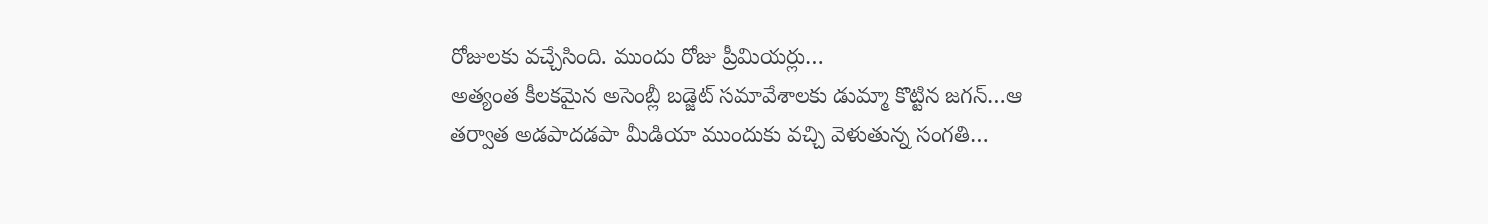రోజులకు వచ్చేసింది. ముందు రోజు ప్రీమియర్లు…
అత్యంత కీలకమైన అసెంబ్లీ బడ్జెట్ సమావేశాలకు డుమ్మా కొట్టిన జగన్…ఆ తర్వాత అడపాదడపా మీడియా ముందుకు వచ్చి వెళుతున్న సంగతి…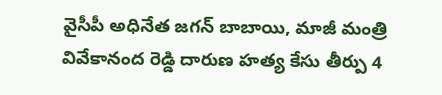వైసీపీ అధినేత జగన్ బాబాయి, మాజీ మంత్రి వివేకానంద రెడ్డి దారుణ హత్య కేసు తీర్పు 4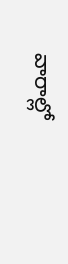వారాల్లో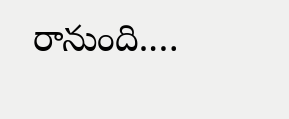రానుంది.…